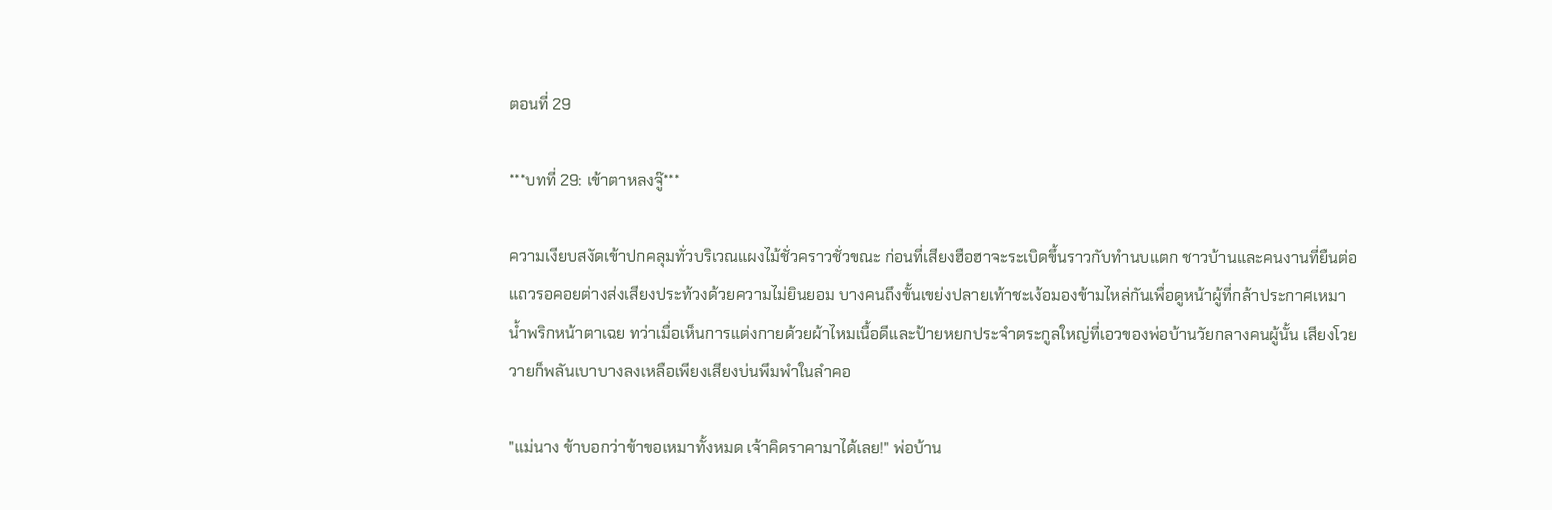ตอนที่ 29

***บทที่ 29: เข้าตาหลงจู๊***

ความเงียบสงัดเข้าปกคลุมทั่วบริเวณแผงไม้ชั่วคราวชั่วขณะ ก่อนที่เสียงฮือฮาจะระเบิดขึ้นราวกับทำนบแตก ชาวบ้านและคนงานที่ยืนต่อแถวรอคอยต่างส่งเสียงประท้วงด้วยความไม่ยินยอม บางคนถึงขั้นเขย่งปลายเท้าชะเง้อมองข้ามไหล่กันเพื่อดูหน้าผู้ที่กล้าประกาศเหมาน้ำพริกหน้าตาเฉย ทว่าเมื่อเห็นการแต่งกายด้วยผ้าไหมเนื้อดีและป้ายหยกประจำตระกูลใหญ่ที่เอวของพ่อบ้านวัยกลางคนผู้นั้น เสียงโวยวายก็พลันเบาบางลงเหลือเพียงเสียงบ่นพึมพำในลำคอ

"แม่นาง ข้าบอกว่าข้าขอเหมาทั้งหมด เจ้าคิดราคามาได้เลย!" พ่อบ้าน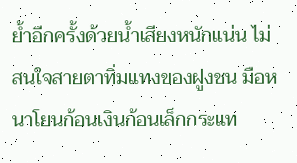ย้ำอีกครั้งด้วยน้ำเสียงหนักแน่น ไม่สนใจสายตาทิ่มแทงของฝูงชน มือหนาโยนก้อนเงินก้อนเล็กกระแท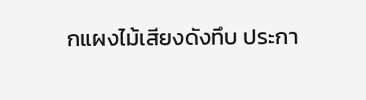กแผงไม้เสียงดังทึบ ประกา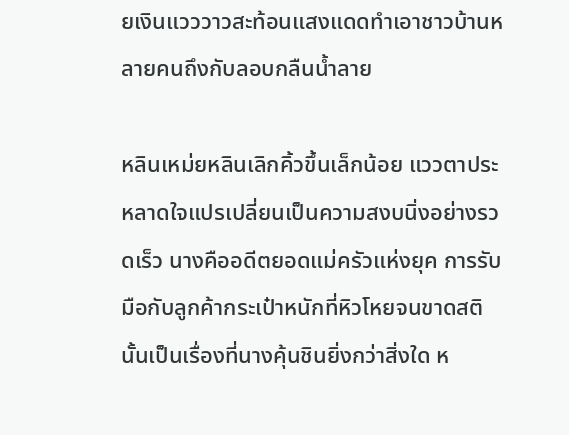ยเงินแวววาวสะท้อนแสงแดดทำเอาชาวบ้านหลายคนถึงกับลอบกลืนน้ำลาย

หลินเหม่ยหลินเลิกคิ้วขึ้นเล็กน้อย แววตาประหลาดใจแปรเปลี่ยนเป็นความสงบนิ่งอย่างรวดเร็ว นางคืออดีตยอดแม่ครัวแห่งยุค การรับมือกับลูกค้ากระเป๋าหนักที่หิวโหยจนขาดสตินั้นเป็นเรื่องที่นางคุ้นชินยิ่งกว่าสิ่งใด ห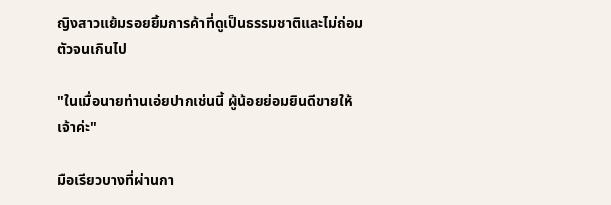ญิงสาวแย้มรอยยิ้มการค้าที่ดูเป็นธรรมชาติและไม่ถ่อมตัวจนเกินไป

"ในเมื่อนายท่านเอ่ยปากเช่นนี้ ผู้น้อยย่อมยินดีขายให้เจ้าค่ะ"

มือเรียวบางที่ผ่านกา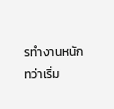รทำงานหนักทว่าเริ่ม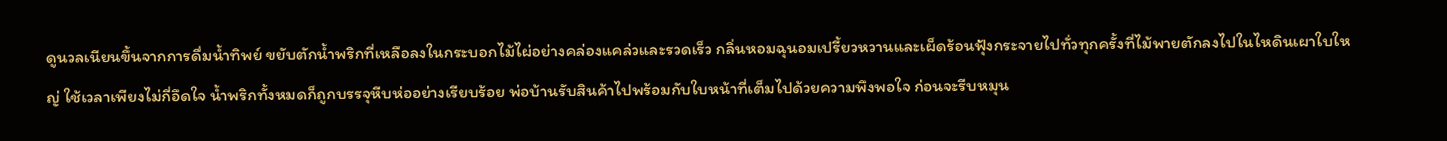ดูนวลเนียนขึ้นจากการดื่มน้ำทิพย์ ขยับตักน้ำพริกที่เหลือลงในกระบอกไม้ไผ่อย่างคล่องแคล่วและรวดเร็ว กลิ่นหอมฉุนอมเปรี้ยวหวานและเผ็ดร้อนฟุ้งกระจายไปทั่วทุกครั้งที่ไม้พายตักลงไปในไหดินเผาใบใหญ่ ใช้เวลาเพียงไม่กี่อึดใจ น้ำพริกทั้งหมดก็ถูกบรรจุหีบห่ออย่างเรียบร้อย พ่อบ้านรับสินค้าไปพร้อมกับใบหน้าที่เต็มไปด้วยความพึงพอใจ ก่อนจะรีบหมุน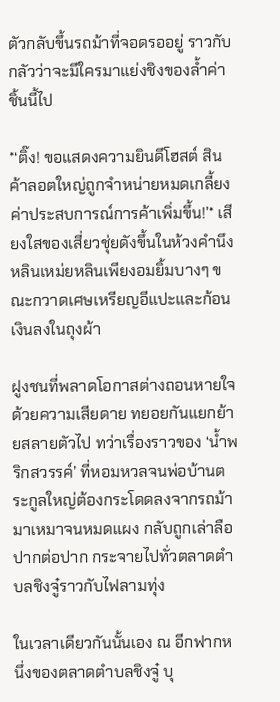ตัวกลับขึ้นรถม้าที่จอดรออยู่ ราวกับกลัวว่าจะมีใครมาแย่งชิงของล้ำค่าชิ้นนี้ไป

*‘ติ๊ง! ขอแสดงความยินดีโฮสต์ สินค้าลอตใหญ่ถูกจำหน่ายหมดเกลี้ยง ค่าประสบการณ์การค้าเพิ่มขึ้น!’* เสียงใสของเสี่ยวชุ่ยดังขึ้นในห้วงคำนึง หลินเหม่ยหลินเพียงอมยิ้มบางๆ ขณะกวาดเศษเหรียญอีแปะและก้อนเงินลงในถุงผ้า

ฝูงชนที่พลาดโอกาสต่างถอนหายใจด้วยความเสียดาย ทยอยกันแยกย้ายสลายตัวไป ทว่าเรื่องราวของ ‘น้ำพริกสวรรค์’ ที่หอมหวลจนพ่อบ้านตระกูลใหญ่ต้องกระโดดลงจากรถม้ามาเหมาจนหมดแผง กลับถูกเล่าลือปากต่อปาก กระจายไปทั่วตลาดตำบลชิงจู๋ราวกับไฟลามทุ่ง

ในเวลาเดียวกันนั้นเอง ณ อีกฟากหนึ่งของตลาดตำบลชิงจู๋ บุ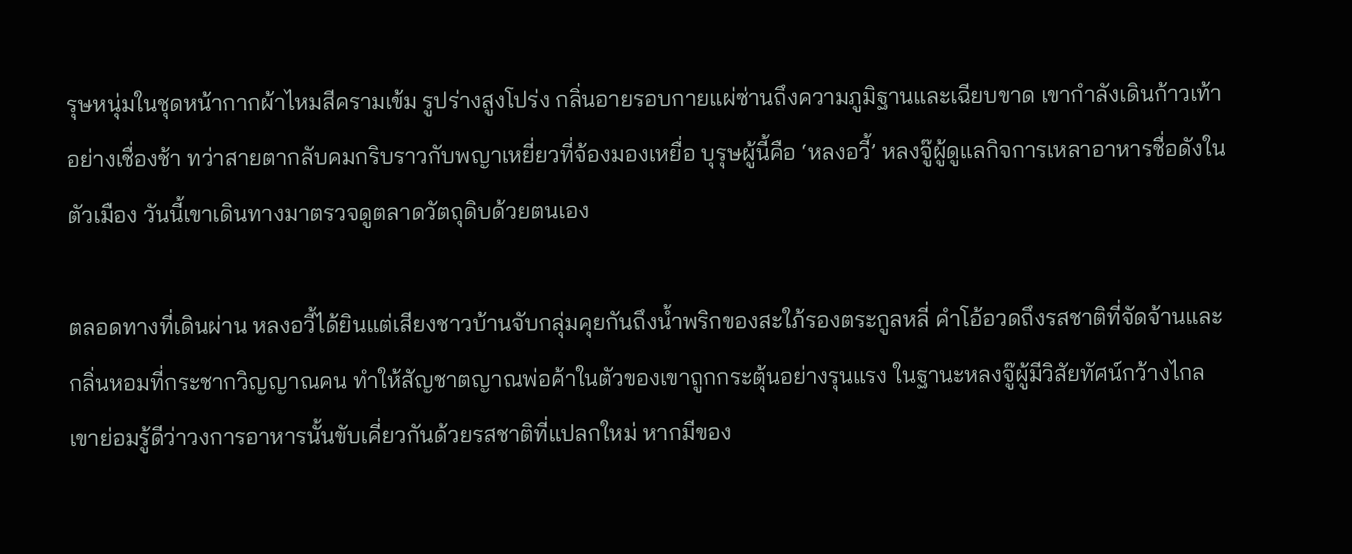รุษหนุ่มในชุดหน้ากากผ้าไหมสีครามเข้ม รูปร่างสูงโปร่ง กลิ่นอายรอบกายแผ่ซ่านถึงความภูมิฐานและเฉียบขาด เขากำลังเดินก้าวเท้าอย่างเชื่องช้า ทว่าสายตากลับคมกริบราวกับพญาเหยี่ยวที่จ้องมองเหยื่อ บุรุษผู้นี้คือ ‘หลงอวี้’ หลงจู๊ผู้ดูแลกิจการเหลาอาหารชื่อดังในตัวเมือง วันนี้เขาเดินทางมาตรวจดูตลาดวัตถุดิบด้วยตนเอง

ตลอดทางที่เดินผ่าน หลงอวี้ได้ยินแต่เสียงชาวบ้านจับกลุ่มคุยกันถึงน้ำพริกของสะใภ้รองตระกูลหลี่ คำโอ้อวดถึงรสชาติที่จัดจ้านและกลิ่นหอมที่กระชากวิญญาณคน ทำให้สัญชาตญาณพ่อค้าในตัวของเขาถูกกระตุ้นอย่างรุนแรง ในฐานะหลงจู๊ผู้มีวิสัยทัศน์กว้างไกล เขาย่อมรู้ดีว่าวงการอาหารนั้นขับเคี่ยวกันด้วยรสชาติที่แปลกใหม่ หากมีของ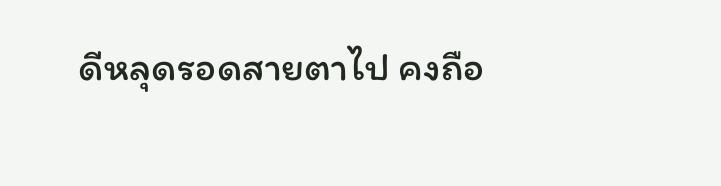ดีหลุดรอดสายตาไป คงถือ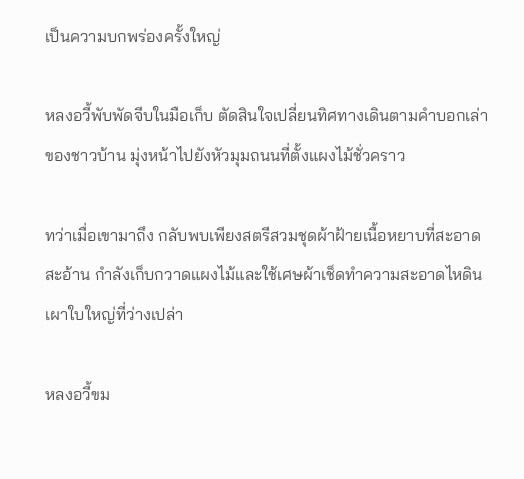เป็นความบกพร่องครั้งใหญ่

หลงอวี้พับพัดจีบในมือเก็บ ตัดสินใจเปลี่ยนทิศทางเดินตามคำบอกเล่าของชาวบ้าน มุ่งหน้าไปยังหัวมุมถนนที่ตั้งแผงไม้ชั่วคราว

ทว่าเมื่อเขามาถึง กลับพบเพียงสตรีสวมชุดผ้าฝ้ายเนื้อหยาบที่สะอาดสะอ้าน กำลังเก็บกวาดแผงไม้และใช้เศษผ้าเช็ดทำความสะอาดไหดินเผาใบใหญ่ที่ว่างเปล่า

หลงอวี้ขม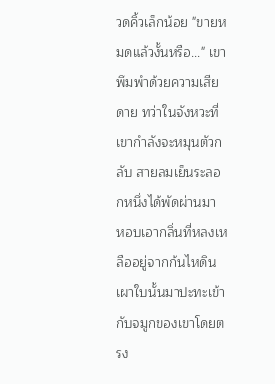วดคิ้วเล็กน้อย "ขายหมดแล้วงั้นหรือ..." เขาพึมพำด้วยความเสียดาย ทว่าในจังหวะที่เขากำลังจะหมุนตัวกลับ สายลมเย็นระลอกหนึ่งได้พัดผ่านมา หอบเอากลิ่นที่หลงเหลืออยู่จากก้นไหดินเผาใบนั้นมาปะทะเข้ากับจมูกของเขาโดยตรง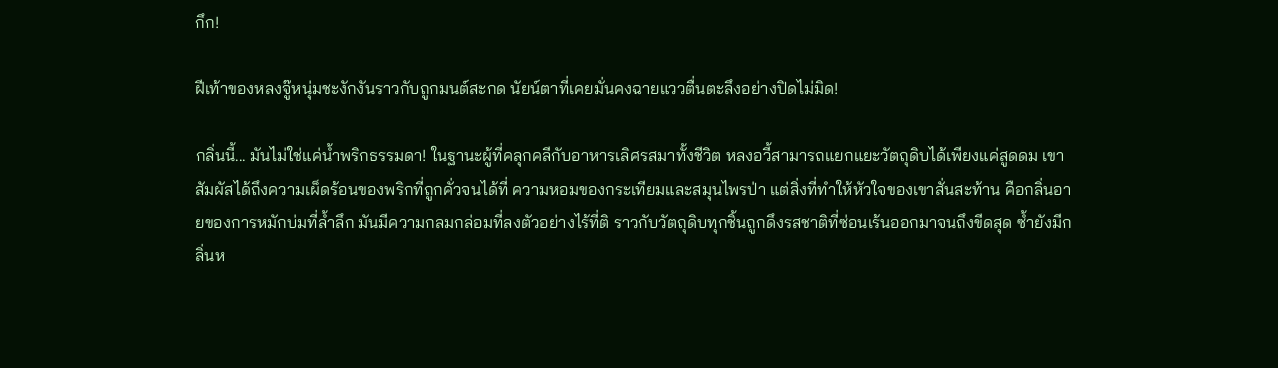กึก!

ฝีเท้าของหลงจู๊หนุ่มชะงักงันราวกับถูกมนต์สะกด นัยน์ตาที่เคยมั่นคงฉายแววตื่นตะลึงอย่างปิดไม่มิด!

กลิ่นนี้... มันไม่ใช่แค่น้ำพริกธรรมดา! ในฐานะผู้ที่คลุกคลีกับอาหารเลิศรสมาทั้งชีวิต หลงอวี้สามารถแยกแยะวัตถุดิบได้เพียงแค่สูดดม เขาสัมผัสได้ถึงความเผ็ดร้อนของพริกที่ถูกคั่วจนได้ที่ ความหอมของกระเทียมและสมุนไพรป่า แต่สิ่งที่ทำให้หัวใจของเขาสั่นสะท้าน คือกลิ่นอายของการหมักบ่มที่ล้ำลึก มันมีความกลมกล่อมที่ลงตัวอย่างไร้ที่ติ ราวกับวัตถุดิบทุกชิ้นถูกดึงรสชาติที่ซ่อนเร้นออกมาจนถึงขีดสุด ซ้ำยังมีกลิ่นห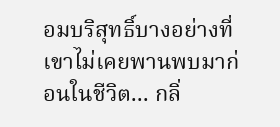อมบริสุทธิ์บางอย่างที่เขาไม่เคยพานพบมาก่อนในชีวิต... กลิ่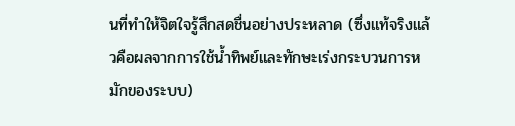นที่ทำให้จิตใจรู้สึกสดชื่นอย่างประหลาด (ซึ่งแท้จริงแล้วคือผลจากการใช้น้ำทิพย์และทักษะเร่งกระบวนการหมักของระบบ)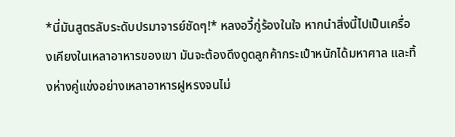*นี่มันสูตรลับระดับปรมาจารย์ชัดๆ!* หลงอวี้กู่ร้องในใจ หากนำสิ่งนี้ไปเป็นเครื่องเคียงในเหลาอาหารของเขา มันจะต้องดึงดูดลูกค้ากระเป๋าหนักได้มหาศาล และทิ้งห่างคู่แข่งอย่างเหลาอาหารฝูหรงจนไม่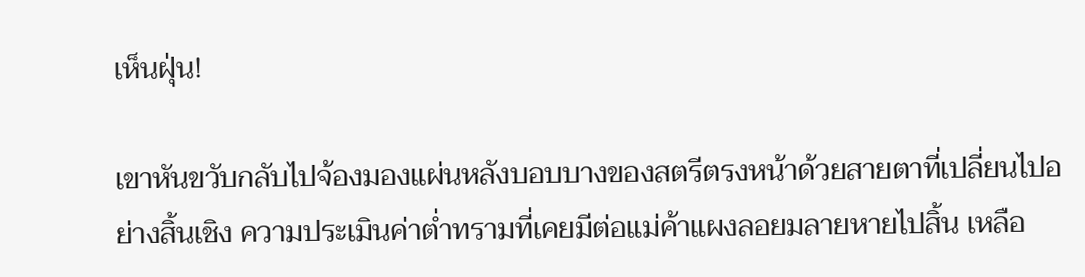เห็นฝุ่น!

เขาหันขวับกลับไปจ้องมองแผ่นหลังบอบบางของสตรีตรงหน้าด้วยสายตาที่เปลี่ยนไปอย่างสิ้นเชิง ความประเมินค่าต่ำทรามที่เคยมีต่อแม่ค้าแผงลอยมลายหายไปสิ้น เหลือ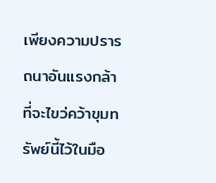เพียงความปรารถนาอันแรงกล้าที่จะไขว่คว้าขุมทรัพย์นี้ไว้ในมือ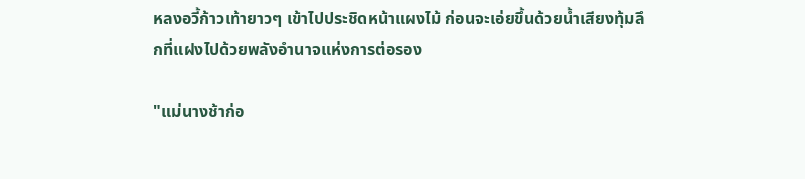หลงอวี้ก้าวเท้ายาวๆ เข้าไปประชิดหน้าแผงไม้ ก่อนจะเอ่ยขึ้นด้วยน้ำเสียงทุ้มลึกที่แฝงไปด้วยพลังอำนาจแห่งการต่อรอง

"แม่นางช้าก่อ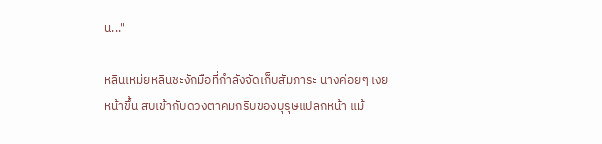น..."

หลินเหม่ยหลินชะงักมือที่กำลังจัดเก็บสัมภาระ นางค่อยๆ เงยหน้าขึ้น สบเข้ากับดวงตาคมกริบของบุรุษแปลกหน้า แม้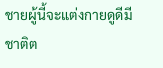ชายผู้นี้จะแต่งกายดูดีมีชาติต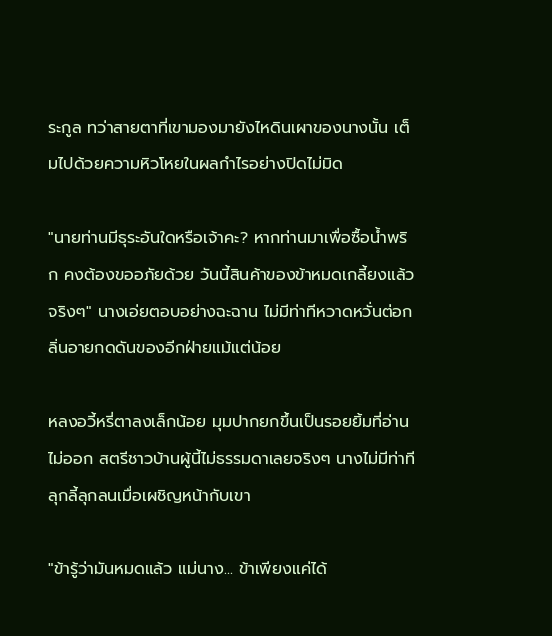ระกูล ทว่าสายตาที่เขามองมายังไหดินเผาของนางนั้น เต็มไปด้วยความหิวโหยในผลกำไรอย่างปิดไม่มิด

"นายท่านมีธุระอันใดหรือเจ้าคะ? หากท่านมาเพื่อซื้อน้ำพริก คงต้องขออภัยด้วย วันนี้สินค้าของข้าหมดเกลี้ยงแล้วจริงๆ" นางเอ่ยตอบอย่างฉะฉาน ไม่มีท่าทีหวาดหวั่นต่อกลิ่นอายกดดันของอีกฝ่ายแม้แต่น้อย

หลงอวี้หรี่ตาลงเล็กน้อย มุมปากยกขึ้นเป็นรอยยิ้มที่อ่านไม่ออก สตรีชาวบ้านผู้นี้ไม่ธรรมดาเลยจริงๆ นางไม่มีท่าทีลุกลี้ลุกลนเมื่อเผชิญหน้ากับเขา

"ข้ารู้ว่ามันหมดแล้ว แม่นาง... ข้าเพียงแค่ได้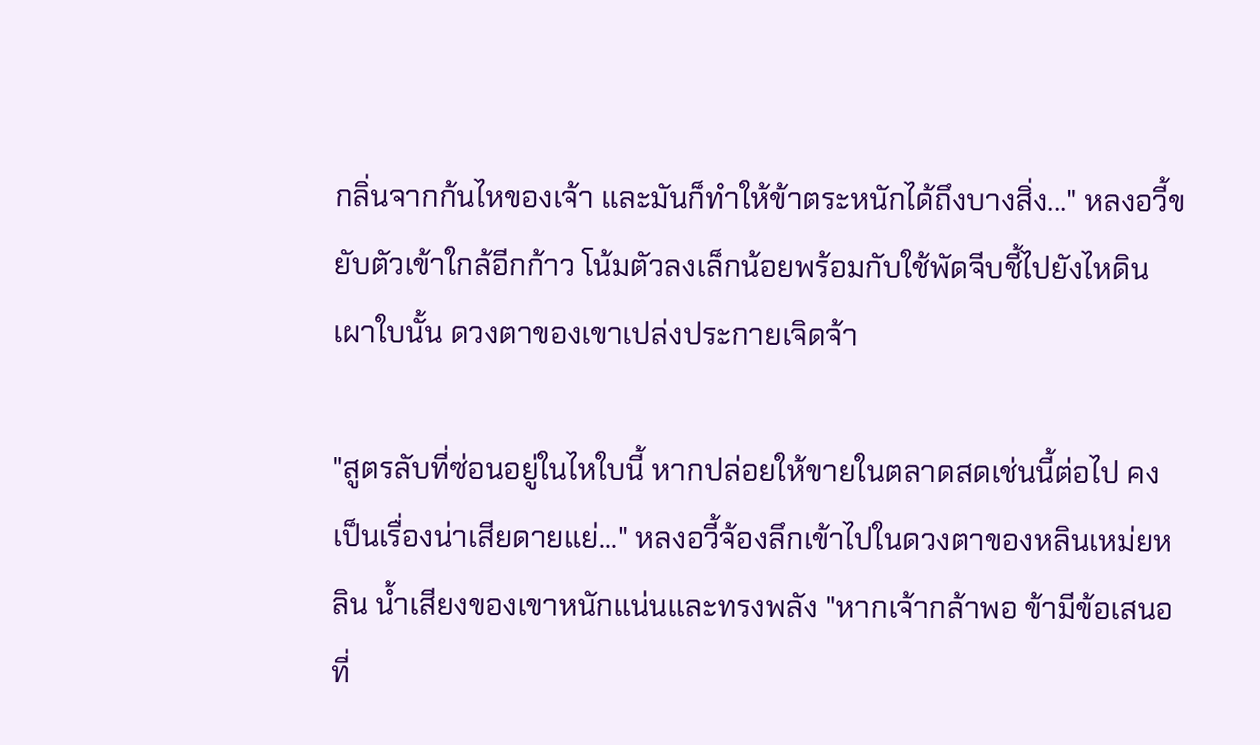กลิ่นจากก้นไหของเจ้า และมันก็ทำให้ข้าตระหนักได้ถึงบางสิ่ง..." หลงอวี้ขยับตัวเข้าใกล้อีกก้าว โน้มตัวลงเล็กน้อยพร้อมกับใช้พัดจีบชี้ไปยังไหดินเผาใบนั้น ดวงตาของเขาเปล่งประกายเจิดจ้า

"สูตรลับที่ซ่อนอยู่ในไหใบนี้ หากปล่อยให้ขายในตลาดสดเช่นนี้ต่อไป คงเป็นเรื่องน่าเสียดายแย่..." หลงอวี้จ้องลึกเข้าไปในดวงตาของหลินเหม่ยหลิน น้ำเสียงของเขาหนักแน่นและทรงพลัง "หากเจ้ากล้าพอ ข้ามีข้อเสนอที่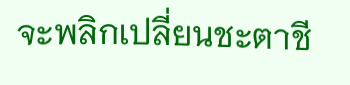จะพลิกเปลี่ยนชะตาชี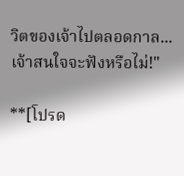วิตของเจ้าไปตลอดกาล... เจ้าสนใจจะฟังหรือไม่!"

**[โปรด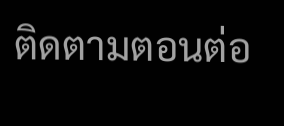ติดตามตอนต่อ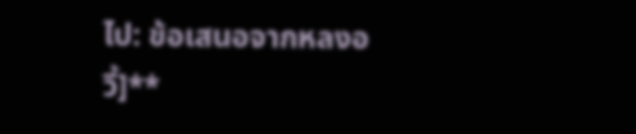ไป: ข้อเสนอจากหลงอวี้]**